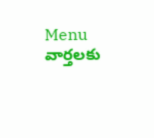Menu
వార్తలకు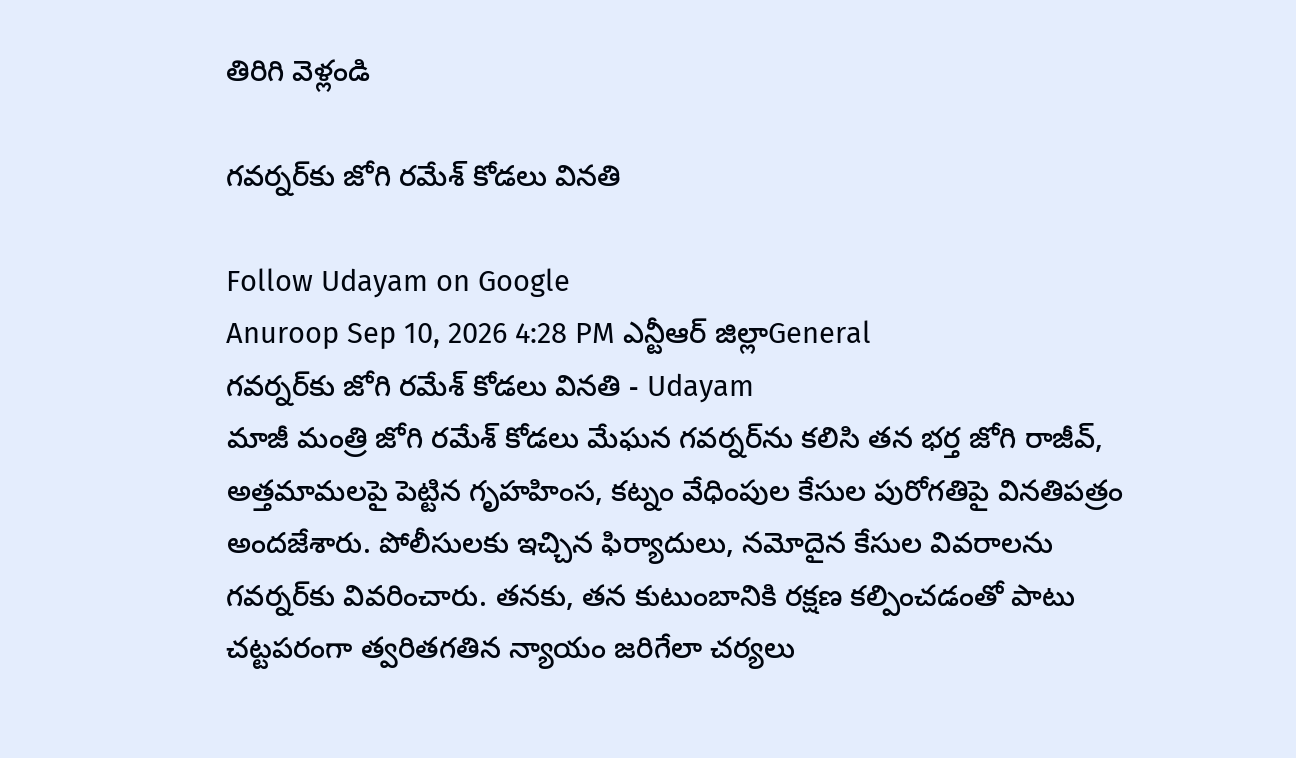తిరిగి వెళ్లండి

గవర్నర్‌కు జోగి రమేశ్ కోడలు వినతి

Follow Udayam on Google
Anuroop Sep 10, 2026 4:28 PM ఎన్టీఆర్ జిల్లాGeneral
గవర్నర్‌కు జోగి రమేశ్ కోడలు వినతి - Udayam
మాజీ మంత్రి జోగి రమేశ్ కోడలు మేఘన గవర్నర్‌ను కలిసి తన భర్త జోగి రాజీవ్, అత్తమామలపై పెట్టిన గృహహింస, కట్నం వేధింపుల కేసుల పురోగతిపై వినతిపత్రం అందజేశారు. పోలీసులకు ఇచ్చిన ఫిర్యాదులు, నమోదైన కేసుల వివరాలను గవర్నర్‌కు వివరించారు. తనకు, తన కుటుంబానికి రక్షణ కల్పించడంతో పాటు చట్టపరంగా త్వరితగతిన న్యాయం జరిగేలా చర్యలు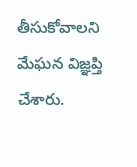తీసుకోవాలని మేఘన విజ్ఞప్తి చేశారు.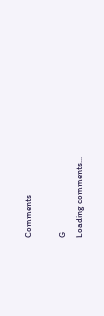Comments

G
Loading comments...